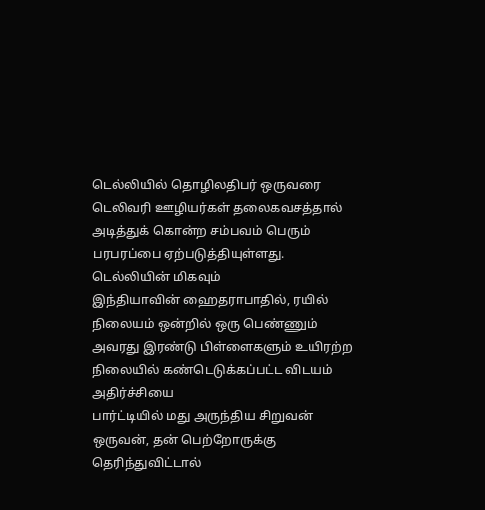டெல்லியில் தொழிலதிபர் ஒருவரை டெலிவரி ஊழியர்கள் தலைகவசத்தால் அடித்துக் கொன்ற சம்பவம் பெரும் பரபரப்பை ஏற்படுத்தியுள்ளது. டெல்லியின் மிகவும்
இந்தியாவின் ஹைதராபாதில், ரயில் நிலையம் ஒன்றில் ஒரு பெண்ணும் அவரது இரண்டு பிள்ளைகளும் உயிரற்ற நிலையில் கண்டெடுக்கப்பட்ட விடயம் அதிர்ச்சியை
பார்ட்டியில் மது அருந்திய சிறுவன் ஒருவன், தன் பெற்றோருக்கு தெரிந்துவிட்டால்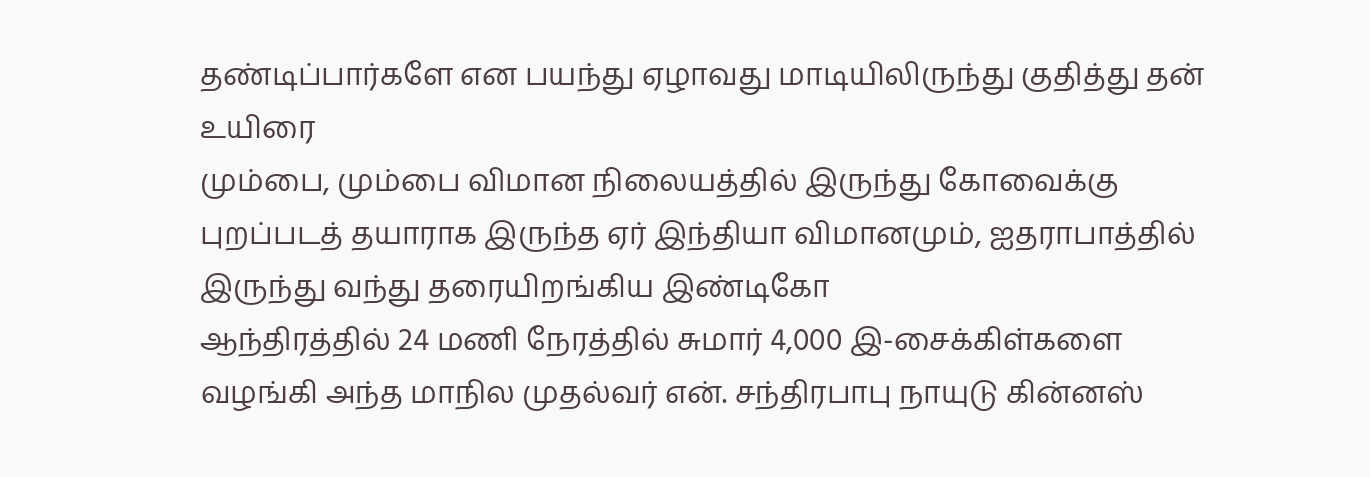தண்டிப்பார்களே என பயந்து ஏழாவது மாடியிலிருந்து குதித்து தன் உயிரை
மும்பை, மும்பை விமான நிலையத்தில் இருந்து கோவைக்கு புறப்படத் தயாராக இருந்த ஏர் இந்தியா விமானமும், ஐதராபாத்தில் இருந்து வந்து தரையிறங்கிய இண்டிகோ
ஆந்திரத்தில் 24 மணி நேரத்தில் சுமார் 4,000 இ-சைக்கிள்களை வழங்கி அந்த மாநில முதல்வர் என். சந்திரபாபு நாயுடு கின்னஸ்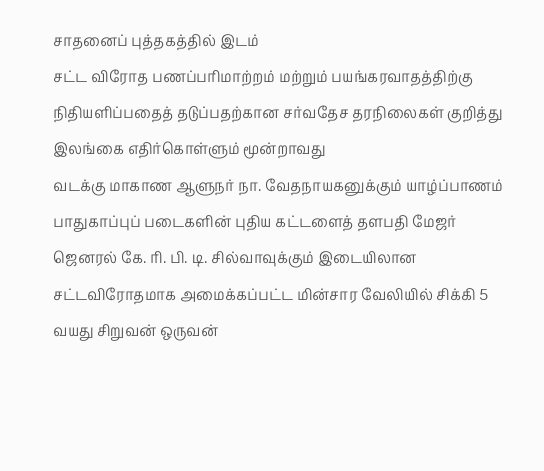சாதனைப் புத்தகத்தில் இடம்
சட்ட விரோத பணப்பரிமாற்றம் மற்றும் பயங்கரவாதத்திற்கு நிதியளிப்பதைத் தடுப்பதற்கான சர்வதேச தரநிலைகள் குறித்து இலங்கை எதிர்கொள்ளும் மூன்றாவது
வடக்கு மாகாண ஆளுநர் நா. வேதநாயகனுக்கும் யாழ்ப்பாணம் பாதுகாப்புப் படைகளின் புதிய கட்டளைத் தளபதி மேஜர் ஜெனரல் கே. ரி. பி. டி. சில்வாவுக்கும் இடையிலான
சட்டவிரோதமாக அமைக்கப்பட்ட மின்சார வேலியில் சிக்கி 5 வயது சிறுவன் ஒருவன்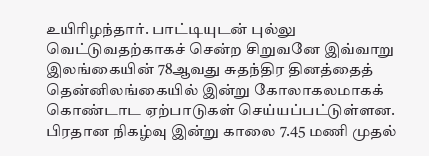உயிரிழந்தார். பாட்டியுடன் புல்லு வெட்டுவதற்காகச் சென்ற சிறுவனே இவ்வாறு
இலங்கையின் 78ஆவது சுதந்திர தினத்தைத் தென்னிலங்கையில் இன்று கோலாகலமாகக் கொண்டாட ஏற்பாடுகள் செய்யப்பட்டுள்ளன. பிரதான நிகழ்வு இன்று காலை 7.45 மணி முதல்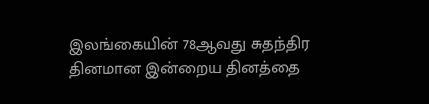இலங்கையின் 78ஆவது சுதந்திர தினமான இன்றைய தினத்தை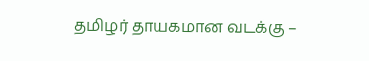தமிழர் தாயகமான வடக்கு –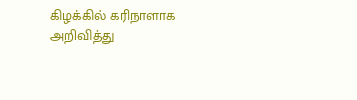கிழக்கில் கரிநாளாக அறிவித்து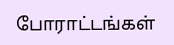போராட்டங்கள்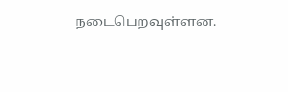நடைபெறவுள்ளன.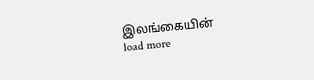இலங்கையின்
load more